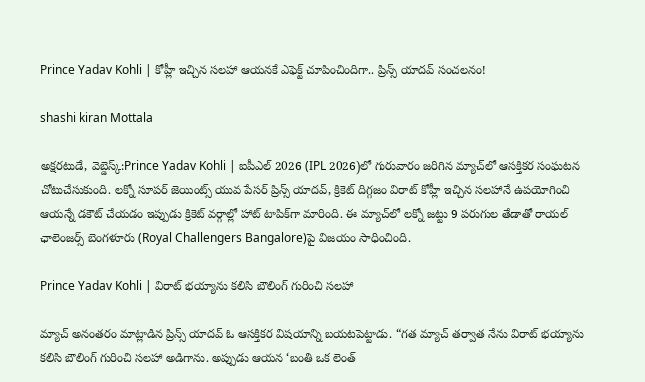Prince Yadav Kohli | కోహ్లీ ఇచ్చిన స‌ల‌హా ఆయ‌న‌కే ఎఫెక్ట్ చూపించిందిగా.. ప్రిన్స్ యాదవ్ సంచలనం!

shashi kiran Mottala

అక్షరటుడే, వెబ్డెస్క్:Prince Yadav Kohli | ఐపీఎల్ 2026 (IPL 2026)లో గురువారం జరిగిన మ్యాచ్‌లో ఆసక్తికర సంఘటన చోటుచేసుకుంది. ల‌క్నో సూప‌ర్ జెయింట్స్ యువ పేసర్ ప్రిన్స్ యాద‌వ్, క్రికెట్ దిగ్గజం విరాట్ కోహ్లీ ఇచ్చిన సలహానే ఉపయోగించి ఆయన్నే డకౌట్ చేయడం ఇప్పుడు క్రికెట్ వర్గాల్లో హాట్ టాపిక్‌గా మారింది. ఈ మ్యాచ్‌లో లక్నో జట్టు 9 పరుగుల తేడాతో రాయ‌ల్ ఛాలెంజ‌ర్స్ బెంగ‌ళూరు (Royal Challengers Bangalore)పై విజయం సాధించింది.

Prince Yadav Kohli | విరాట్ భయ్యాను కలిసి బౌలింగ్ గురించి సలహా

మ్యాచ్ అనంతరం మాట్లాడిన ప్రిన్స్ యాదవ్ ఓ ఆసక్తికర విషయాన్ని బయటపెట్టాడు. “గత మ్యాచ్ తర్వాత నేను విరాట్ భయ్యాను కలిసి బౌలింగ్ గురించి సలహా అడిగాను. అప్పుడు ఆయన ‘బంతి ఒక లెంత్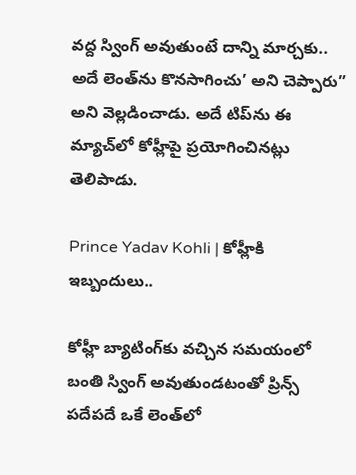వద్ద స్వింగ్ అవుతుంటే దాన్ని మార్చకు.. అదే లెంత్‌ను కొనసాగించు’ అని చెప్పారు” అని వెల్లడించాడు. అదే టిప్‌ను ఈ మ్యాచ్‌లో కోహ్లీపై ప్రయోగించినట్లు తెలిపాడు.

Prince Yadav Kohli | కోహ్లీకి ఇబ్బందులు..

కోహ్లీ బ్యాటింగ్‌కు వచ్చిన సమయంలో బంతి స్వింగ్ అవుతుండటంతో ప్రిన్స్ పదేపదే ఒకే లెంత్‌లో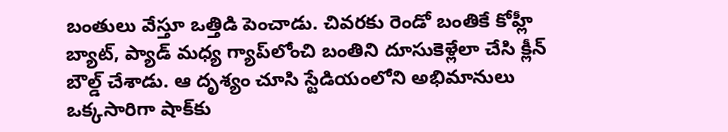బంతులు వేస్తూ ఒత్తిడి పెంచాడు. చివరకు రెండో బంతికే కోహ్లీ బ్యాట్, ప్యాడ్ మధ్య గ్యాప్‌లోంచి బంతిని దూసుకెళ్లేలా చేసి క్లీన్ బౌల్డ్ చేశాడు. ఆ దృశ్యం చూసి స్టేడియంలోని అభిమానులు ఒక్కసారిగా షాక్‌కు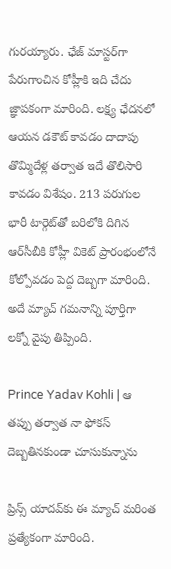గురయ్యారు. ఛేజ్ మాస్టర్‌గా పేరుగాంచిన కోహ్లీకి ఇది చేదు జ్ఞాపకంగా మారింది. లక్ష్య ఛేదనలో ఆయన డకౌట్ కావడం దాదాపు తొమ్మిదేళ్ల తర్వాత ఇదే తొలిసారి కావడం విశేషం. 213 పరుగుల భారీ టార్గెట్‌తో బరిలోకి దిగిన ఆర్‌సీబీకి కోహ్లీ వికెట్ ప్రారంభంలోనే కోల్పోవడం పెద్ద దెబ్బగా మారింది. అదే మ్యాచ్ గమనాన్ని పూర్తిగా లక్నో వైపు తిప్పింది.

Prince Yadav Kohli | ఆ తప్పు తర్వాత నా ఫోకస్ దెబ్బతినకుండా చూసుకున్నాను

ప్రిన్స్ యాదవ్‌కు ఈ మ్యాచ్ మరింత ప్రత్యేకంగా మారింది.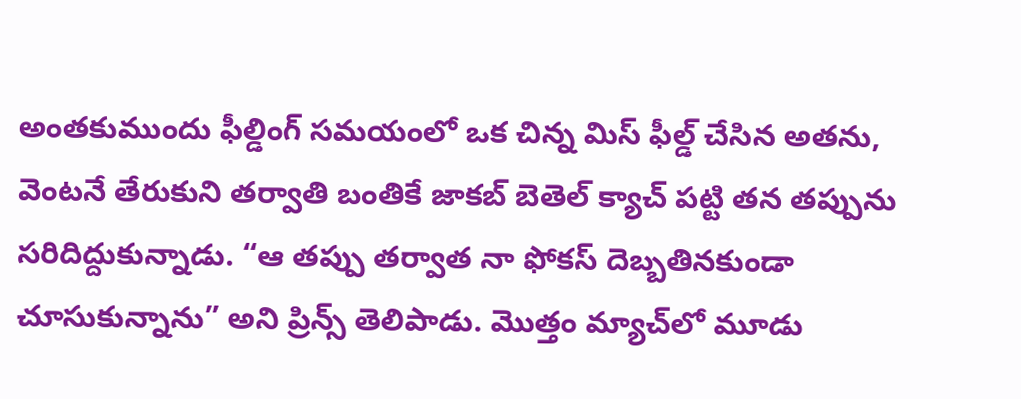అంతకుముందు ఫీల్డింగ్ సమయంలో ఒక చిన్న మిస్ ఫీల్డ్ చేసిన అతను, వెంటనే తేరుకుని తర్వాతి బంతికే జాక‌బ్ బెతెల్ క్యాచ్ పట్టి తన తప్పును సరిదిద్దుకున్నాడు. “ఆ తప్పు తర్వాత నా ఫోకస్ దెబ్బతినకుండా చూసుకున్నాను” అని ప్రిన్స్ తెలిపాడు. మొత్తం మ్యాచ్‌లో మూడు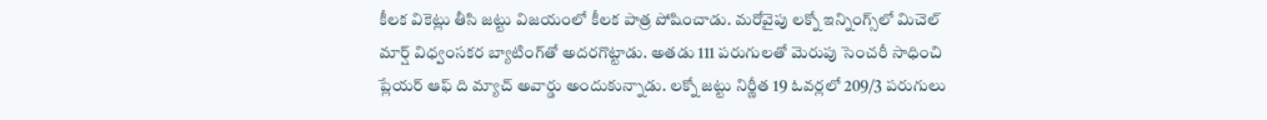కీలక వికెట్లు తీసి జట్టు విజయంలో కీలక పాత్ర పోషించాడు. మరోవైపు లక్నో ఇన్నింగ్స్‌లో మిచెల్ మార్ష్ విధ్వంసకర బ్యాటింగ్‌తో అదరగొట్టాడు. అతడు 111 పరుగులతో మెరుపు సెంచరీ సాధించి ప్లేయర్ ఆఫ్ ది మ్యాచ్ అవార్డు అందుకున్నాడు. లక్నో జట్టు నిర్ణీత 19 ఓవర్లలో 209/3 పరుగులు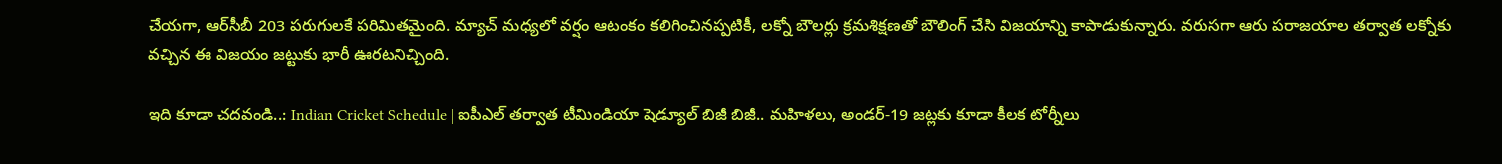చేయగా, ఆర్‌సీబీ 203 పరుగులకే పరిమితమైంది. మ్యాచ్ మధ్యలో వర్షం ఆటంకం కలిగించినప్పటికీ, లక్నో బౌలర్లు క్రమశిక్షణతో బౌలింగ్ చేసి విజయాన్ని కాపాడుకున్నారు. వరుసగా ఆరు పరాజయాల తర్వాత లక్నోకు వచ్చిన ఈ విజయం జట్టుకు భారీ ఊరటనిచ్చింది.

ఇది కూడా చదవండి..: Indian Cricket Schedule | ఐపీఎల్ త‌ర్వాత టీమిండియా షెడ్యూల్ బిజీ బిజీ.. మహిళలు, అండర్-19 జట్లకు కూడా కీలక టోర్నీలు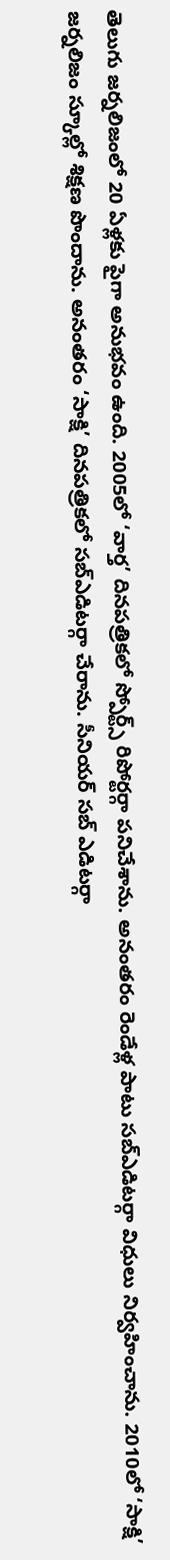తెలుగు జర్నలిజంలో 20 ఏళ్లకు పైగా అనుభవం ఉంది. 2005లో ‘వార్త’ దినపత్రికలో స్పోర్ట్స్ రిపోర్టర్గా పనిచేశాను. అనంతరం రెండేళ్ల పాటు సబ్ఎడిటర్గా విధులు నిర్వహించాను. 2010లో ‘సాక్షి’ జర్నలిజం స్కూల్లో శిక్షణ పొందాను. అనంతరం ‘సాక్షి’ దినపత్రికలో సబ్ఎడిటర్గా చేరాను. సీనియర్ సబ్ ఎడిటర్గా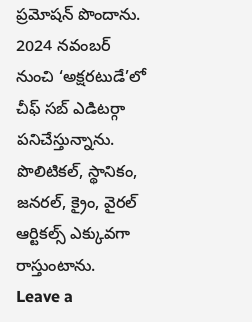ప్రమోషన్ పొందాను. 2024 నవంబర్ నుంచి ‘అక్షరటుడే’లో చీఫ్ సబ్ ఎడిటర్గా పనిచేస్తున్నాను. పొలిటికల్, స్థానికం, జనరల్, క్రైం, వైరల్ ఆర్టికల్స్ ఎక్కువగా రాస్తుంటాను.
Leave a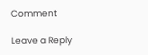Comment

Leave a Reply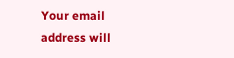Your email address will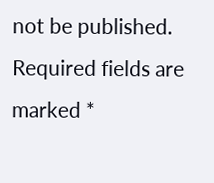not be published. Required fields are marked *